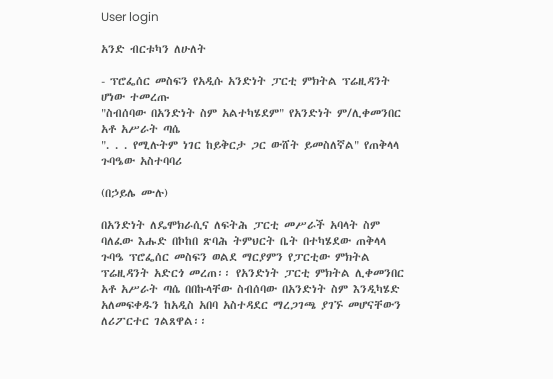User login

አንድ ብርቱካን ለሁለት

- ፕሮፌሰር መስፍን የአዲሱ አንድነት ፓርቲ ምክትል ፕሬዚዳንት ሆነው ተመረጡ
"ስብሰባው በአንድነት ስም አልተካሄደም" የአንድነት ም/ሊቀመንበር አቶ አሥራት ጣሴ
". . . የሚሉትም ነገር ከይቅርታ ጋር ውሸት ይመስለኛል" የጠቅላላ ጉባዔው አስተባባሪ

(በኃይሌ ሙሉ)

በአንድነት ለዴሞክራሲና ለፍትሕ ፓርቲ መሥራች አባላት ስም ባለፈው እሑድ በኮከበ ጽባሕ ትምህርት ቤት በተካሄደው ጠቅላላ ጉባዔ ፕሮፌሰር መስፍን ወልደ ማርያምን የፓርቲው ምክትል ፕሬዚዳንት አድርጎ መረጠ፡፡ የአንድነት ፓርቲ ምክትል ሊቀመንበር አቶ አሥራት ጣሴ በበኩላቸው ስብሰባው በአንድነት ስም እንዲካሄድ አለመፍቀዱን ከአዲስ አበባ አስተዳደር ማረጋገጫ ያገኙ መሆናቸውን ለሪፖርተር ገልጸዋል፡፡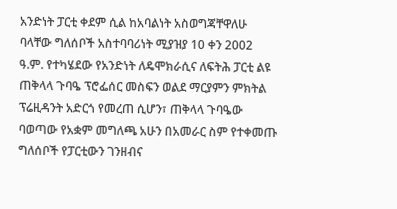አንድነት ፓርቲ ቀደም ሲል ከአባልነት አስወግጃቸዋለሁ ባላቸው ግለሰቦች አስተባባሪነት ሚያዝያ 10 ቀን 2002 ዓ.ም. የተካሄደው የአንድነት ለዴሞክራሲና ለፍትሕ ፓርቲ ልዩ ጠቅላላ ጉባዔ ፕሮፌሰር መስፍን ወልደ ማርያምን ምክትል ፕሬዚዳንት አድርጎ የመረጠ ሲሆን፣ ጠቅላላ ጉባዔው ባወጣው የአቋም መግለጫ አሁን በአመራር ስም የተቀመጡ ግለሰቦች የፓርቲውን ገንዘብና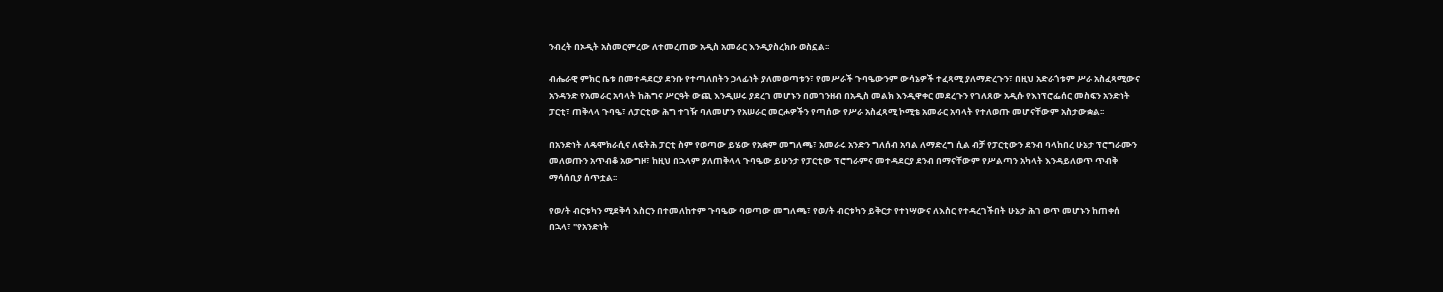ንብረት በኦዲት አስመርምረው ለተመረጠው አዲስ አመራር እንዲያስረክቡ ወስኗል፡፡

ብሔራዊ ምክር ቤቱ በመተዳደርያ ደንቡ የተጣለበትን ኃላፊነት ያለመወጣቱን፣ የመሥራች ጉባዔውንም ውሳኔዎች ተፈጻሚ ያለማድረጉን፣ በዚህ አድራጎቱም ሥራ አስፈጻሚውና አንዳንድ የአመራር አባላት ከሕግና ሥርዓት ውጪ እንዲሠሩ ያደረገ መሆኑን በመገንዘብ በአዲስ መልክ እንዲዋቀር መደረጉን የገለጸው አዲሱ የእነፕሮፌሰር መስፍን አንድነት ፓርቲ፣ ጠቅላላ ጉባዔ፣ ለፓርቲው ሕግ ተገዥ ባለመሆን የአሠራር መርሖዎችን የጣሰው የሥራ አስፈጻሚ ኮሚቴ አመራር አባላት የተለወጡ መሆናቸውም አስታውቋል፡፡

በአንድነት ለዴሞክራሲና ለፍትሕ ፓርቲ ስም የወጣው ይሄው የአቋም መግለጫ፣ አመራሩ አንድን ግለሰብ አባል ለማድረግ ሲል ብቻ የፓርቲውን ደንብ ባላከበረ ሁኔታ ፕሮግራሙን መለወጡን አጥብቆ አውግዞ፣ ከዚህ በኋላም ያለጠቅላላ ጉባዔው ይሁንታ የፓርቲው ፕሮግራምና መተዳደርያ ደንብ በማናቸውም የሥልጣን አካላት እንዳይለወጥ ጥብቅ ማሳሰቢያ ሰጥቷል፡፡

የወ/ት ብርቱካን ሚደቅሳ እስርን በተመለከተም ጉባዔው ባወጣው መግለጫ፣ የወ/ት ብርቱካን ይቅርታ የተነሣውና ለእስር የተዳረገችበት ሁኔታ ሕገ ወጥ መሆኑን ከጠቀሰ በኋላ፣ "የአንድነት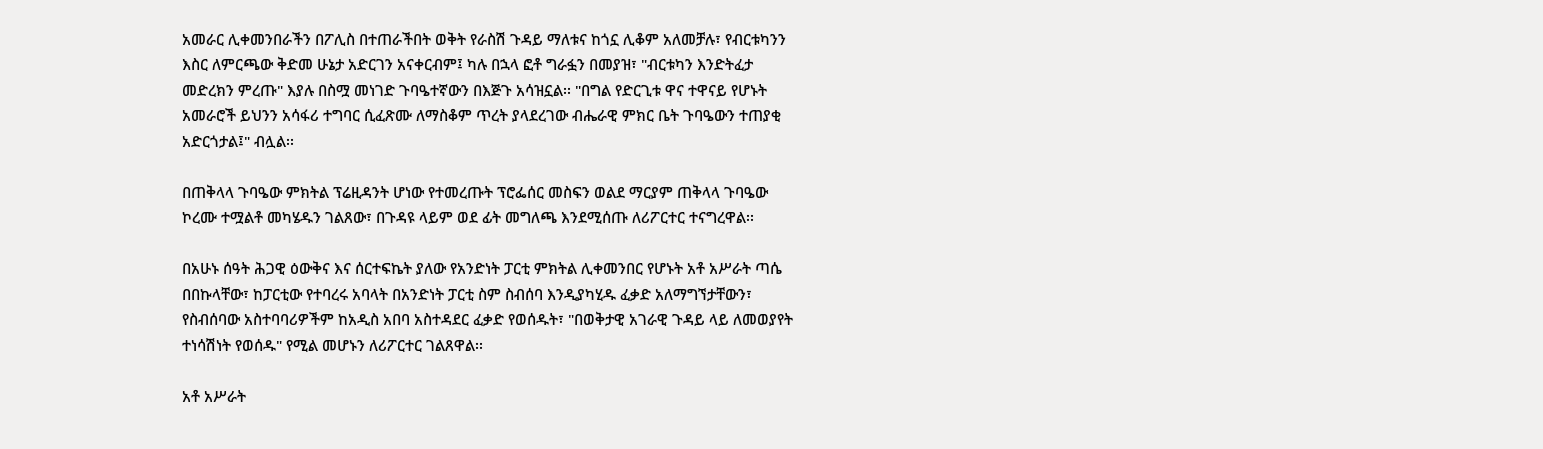አመራር ሊቀመንበራችን በፖሊስ በተጠራችበት ወቅት የራስሽ ጉዳይ ማለቱና ከጎኗ ሊቆም አለመቻሉ፣ የብርቱካንን እስር ለምርጫው ቅድመ ሁኔታ አድርገን አናቀርብም፤ ካሉ በኋላ ፎቶ ግራፏን በመያዝ፣ "ብርቱካን እንድትፈታ መድረክን ምረጡ" እያሉ በስሟ መነገድ ጉባዔተኛውን በእጅጉ አሳዝኗል፡፡ "በግል የድርጊቱ ዋና ተዋናይ የሆኑት አመራሮች ይህንን አሳፋሪ ተግባር ሲፈጽሙ ለማስቆም ጥረት ያላደረገው ብሔራዊ ምክር ቤት ጉባዔውን ተጠያቂ አድርጎታል፤" ብሏል፡፡

በጠቅላላ ጉባዔው ምክትል ፕሬዚዳንት ሆነው የተመረጡት ፕሮፌሰር መስፍን ወልደ ማርያም ጠቅላላ ጉባዔው ኮረሙ ተሟልቶ መካሄዱን ገልጸው፣ በጉዳዩ ላይም ወደ ፊት መግለጫ እንደሚሰጡ ለሪፖርተር ተናግረዋል፡፡

በአሁኑ ሰዓት ሕጋዊ ዕውቅና እና ሰርተፍኬት ያለው የአንድነት ፓርቲ ምክትል ሊቀመንበር የሆኑት አቶ አሥራት ጣሴ በበኩላቸው፣ ከፓርቲው የተባረሩ አባላት በአንድነት ፓርቲ ስም ስብሰባ እንዲያካሂዱ ፈቃድ አለማግኘታቸውን፣ የስብሰባው አስተባባሪዎችም ከአዲስ አበባ አስተዳደር ፈቃድ የወሰዱት፣ "በወቅታዊ አገራዊ ጉዳይ ላይ ለመወያየት ተነሳሽነት የወሰዱ" የሚል መሆኑን ለሪፖርተር ገልጸዋል፡፡

አቶ አሥራት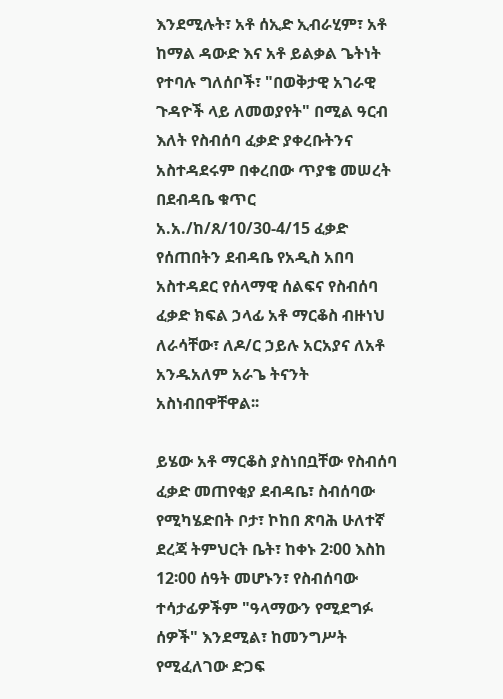እንደሚሉት፣ አቶ ሰኢድ ኢብራሂም፣ አቶ ከማል ዳውድ እና አቶ ይልቃል ጌትነት የተባሉ ግለሰቦች፣ "በወቅታዊ አገራዊ ጉዳዮች ላይ ለመወያየት" በሚል ዓርብ እለት የስብሰባ ፈቃድ ያቀረቡትንና አስተዳደሩም በቀረበው ጥያቄ መሠረት በደብዳቤ ቁጥር አ.አ./ከ/ጸ/10/30-4/15 ፈቃድ የሰጠበትን ደብዳቤ የአዲስ አበባ አስተዳደር የሰላማዊ ሰልፍና የስብሰባ ፈቃድ ክፍል ኃላፊ አቶ ማርቆስ ብዙነህ ለራሳቸው፣ ለዶ/ር ኃይሉ አርአያና ለአቶ አንዱአለም አራጌ ትናንት አስነብበዋቸዋል፡፡

ይሄው አቶ ማርቆስ ያስነበቧቸው የስብሰባ ፈቃድ መጠየቂያ ደብዳቤ፣ ስብሰባው የሚካሄድበት ቦታ፣ ኮከበ ጽባሕ ሁለተኛ ደረጃ ትምህርት ቤት፣ ከቀኑ 2፡00 እስከ 12፡00 ሰዓት መሆኑን፣ የስብሰባው ተሳታፊዎችም "ዓላማውን የሚደግፉ ሰዎች" እንደሚል፣ ከመንግሥት የሚፈለገው ድጋፍ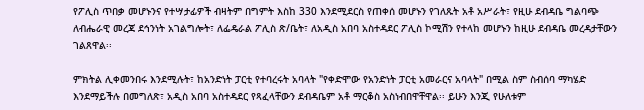የፖሊስ ጥበቃ መሆኑንና የተሣታፊዎች ብዛትም በግምት እስከ 330 እንደሚደርስ የጠቀሰ መሆኑን የገለጹት አቶ አሥራት፣ የዚሁ ደብዳቤ ግልባጭ ለብሔራዊ መረጃ ደኅንነት አገልግሎት፣ ለፌዴራል ፖሊስ ጽ/ቤት፣ ለአዲስ አበባ አስተዳደር ፖሊስ ኮሚሽን የተላከ መሆኑን ከዚሁ ደብዳቤ መረዳታቸውን ገልጸዋል፡፡

ምክትል ሊቀመንበሩ እንደሚሉት፣ ከአንድነት ፓርቲ የተባረሩት አባላት "የቀድሞው የአንድነት ፓርቲ አመራርና አባላት" በሚል ስም ስብሰባ ማካሄድ እንደማይችሉ በመግለጽ፣ አዲስ አበባ አስተዳደር የጻፈላቸውን ደብዳቤም አቶ ማርቆስ አስነብበዋቸዋል፡፡ ይሁን እንጂ የሁለቱም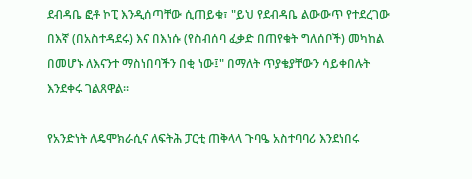ደብዳቤ ፎቶ ኮፒ እንዲሰጣቸው ሲጠይቁ፣ "ይህ የደብዳቤ ልውውጥ የተደረገው በእኛ (በአስተዳደሩ) እና በእነሱ (የስብሰባ ፈቃድ በጠየቁት ግለሰቦች) መካከል በመሆኑ ለእናንተ ማስነበባችን በቂ ነው፤" በማለት ጥያቄያቸውን ሳይቀበሉት እንደቀሩ ገልጸዋል፡፡

የአንድነት ለዴሞክራሲና ለፍትሕ ፓርቲ ጠቅላላ ጉባዔ አስተባባሪ እንደነበሩ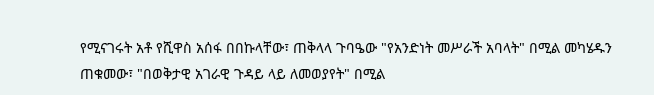የሚናገሩት አቶ የሺዋስ አሰፋ በበኩላቸው፣ ጠቅላላ ጉባዔው "የአንድነት መሥራች አባላት" በሚል መካሄዱን ጠቁመው፣ "በወቅታዊ አገራዊ ጉዳይ ላይ ለመወያየት" በሚል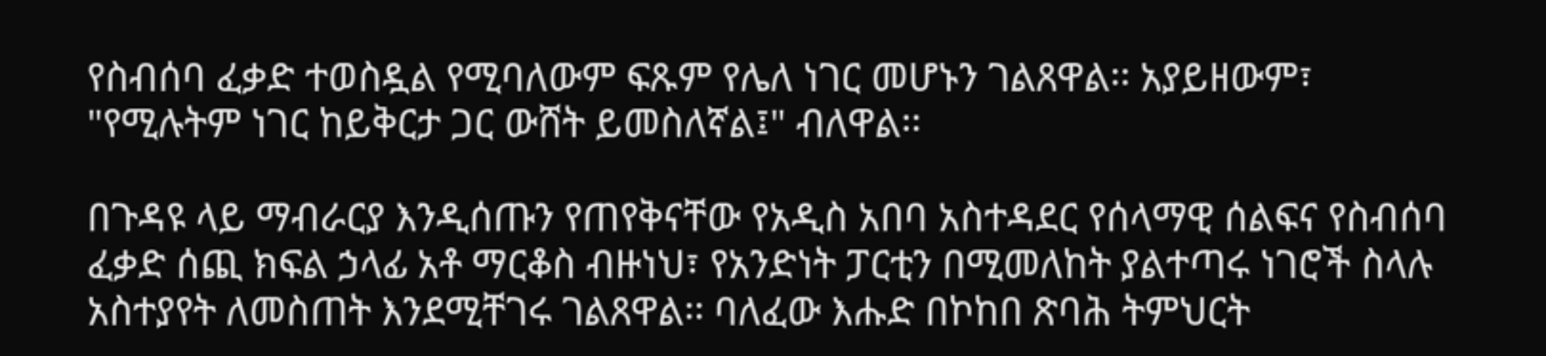የስብሰባ ፈቃድ ተወስዷል የሚባለውም ፍጹም የሌለ ነገር መሆኑን ገልጸዋል፡፡ አያይዘውም፣ "የሚሉትም ነገር ከይቅርታ ጋር ውሸት ይመስለኛል፤" ብለዋል፡፡

በጉዳዩ ላይ ማብራርያ እንዲሰጡን የጠየቅናቸው የአዲስ አበባ አስተዳደር የሰላማዊ ሰልፍና የስብሰባ ፈቃድ ሰጪ ክፍል ኃላፊ አቶ ማርቆስ ብዙነህ፣ የአንድነት ፓርቲን በሚመለከት ያልተጣሩ ነገሮች ስላሉ አስተያየት ለመስጠት እንደሚቸገሩ ገልጸዋል፡፡ ባለፈው እሑድ በኮከበ ጽባሕ ትምህርት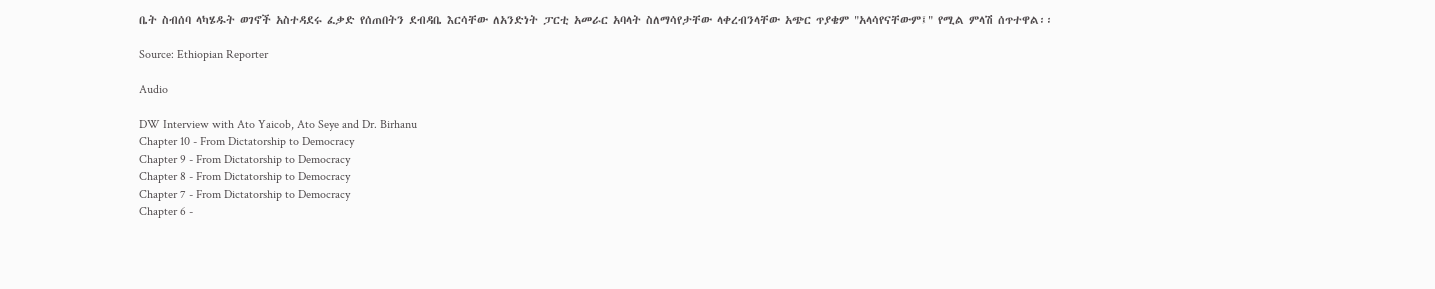ቤት ስብሰባ ላካሄዱት ወገኖች አስተዳደሩ ፈቃድ የሰጠበትን ደብዳቤ እርሳቸው ለአንድነት ፓርቲ አመራር አባላት ስለማሳየታቸው ላቀረብንላቸው አጭር ጥያቄም "አላሳየናቸውም፤" የሚል ምላሽ ሰጥተዋል፡፡

Source: Ethiopian Reporter

Audio

DW Interview with Ato Yaicob, Ato Seye and Dr. Birhanu
Chapter 10 - From Dictatorship to Democracy
Chapter 9 - From Dictatorship to Democracy
Chapter 8 - From Dictatorship to Democracy
Chapter 7 - From Dictatorship to Democracy
Chapter 6 -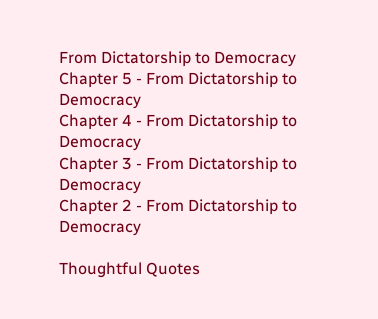From Dictatorship to Democracy
Chapter 5 - From Dictatorship to Democracy
Chapter 4 - From Dictatorship to Democracy
Chapter 3 - From Dictatorship to Democracy
Chapter 2 - From Dictatorship to Democracy

Thoughtful Quotes